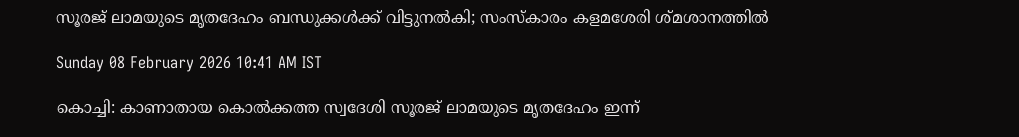സൂരജ് ലാമയുടെ മൃതദേഹം ബന്ധുക്കൾക്ക് വിട്ടുനൽകി; സംസ്‌കാരം കളമശേരി ശ്‌മശാനത്തിൽ

Sunday 08 February 2026 10:41 AM IST

കൊച്ചി: കാണാതായ കൊൽക്കത്ത സ്വദേശി സൂരജ് ലാമയുടെ മൃതദേഹം ഇന്ന്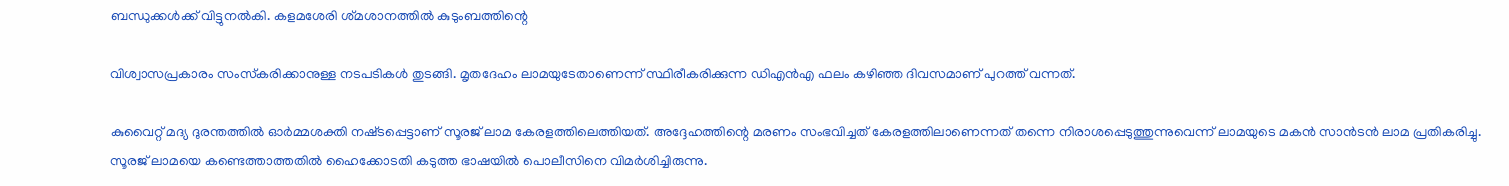ബന്ധുക്കൾക്ക് വിട്ടുനൽകി. കളമശേരി ശ്‌മശാനത്തിൽ കുടുംബത്തിന്റെ

വിശ്വാസപ്രകാരം സംസ്‌കരിക്കാനുള്ള നടപടികൾ തുടങ്ങി. മൃതദേഹം ലാമയുടേതാണെന്ന് സ്ഥിരീകരിക്കുന്ന ഡിഎൻഎ ഫലം കഴിഞ്ഞ ദിവസമാണ് പുറത്ത് വന്നത്.

കുവൈറ്റ് മദ്യ ദുരന്തത്തിൽ ഓർമ്മശക്തി നഷ്‌ടപ്പെട്ടാണ് സൂരജ് ലാമ കേരളത്തിലെത്തിയത്. അദ്ദേഹത്തിന്റെ മരണം സംഭവിച്ചത് കേരളത്തിലാണെന്നത് തന്നെ നിരാശപ്പെടുത്തുന്നുവെന്ന് ലാമയുടെ മകൻ സാൻടൻ ലാമ പ്രതികരിച്ചു. സൂരജ് ലാമയെ കണ്ടെത്താത്തതിൽ ഹൈക്കോടതി കടുത്ത ഭാഷയിൽ പൊലീസിനെ വിമർശിച്ചിരുന്നു.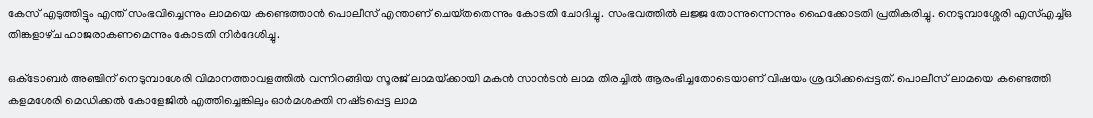കേസ് എടുത്തിട്ടും എന്ത് സംഭവിച്ചെന്നും ലാമയെ കണ്ടെത്താൻ പൊലീസ് എന്താണ് ചെയ്‌തതെന്നും കോടതി ചോദിച്ചു. സംഭവത്തിൽ ലജ്ജ തോന്നുന്നെന്നും ഹൈക്കോടതി പ്രതികരിച്ചു. നെടുമ്പാശ്ശേരി എസ്എച്ച്ഒ തിങ്കളാഴ്‌ച ഹാജരാകണമെന്നും കോടതി നിർദേശിച്ചു.

ഒക്‌ടോബർ അഞ്ചിന് നെടുമ്പാശേരി വിമാനത്താവളത്തിൽ വന്നിറങ്ങിയ സൂരജ് ലാമയ്‌ക്കായി മകൻ സാൻടൻ ലാമ തിരച്ചിൽ ആരംഭിച്ചതോടെയാണ് വിഷയം ശ്രദ്ധിക്കപ്പെട്ടത്. പൊലീസ് ലാമയെ കണ്ടെത്തി കളമശേരി മെഡിക്കൽ കോളേജിൽ എത്തിച്ചെങ്കിലും ഓർമശക്തി നഷ്‌ടപ്പെട്ട ലാമ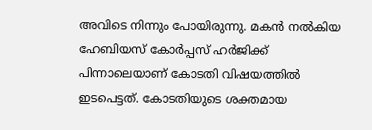അവിടെ നിന്നും പോയിരുന്നു. മകൻ നൽകിയ ഹേബിയസ് കോർപ്പസ് ഹർജിക്ക് പിന്നാലെയാണ് കോടതി വിഷയത്തിൽ ഇടപെട്ടത്. കോടതിയുടെ ശക്തമായ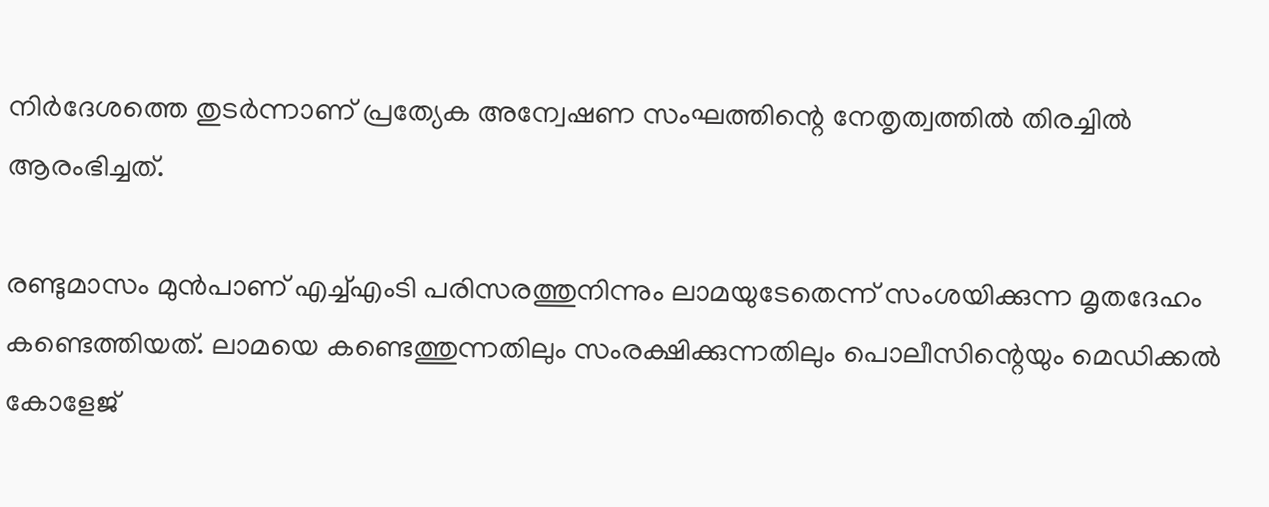നിർദേശത്തെ തുടർന്നാണ് പ്രത്യേക അന്വേഷണ സംഘത്തിന്റെ നേതൃത്വത്തിൽ തിരച്ചിൽ ആരംഭിച്ചത്.

രണ്ടുമാസം മുൻപാണ് എച്ച്എംടി പരിസരത്തുനിന്നും ലാമയുടേതെന്ന് സംശയിക്കുന്ന മൃതദേഹം കണ്ടെത്തിയത്. ലാമയെ കണ്ടെത്തുന്നതിലും സംരക്ഷിക്കുന്നതിലും പൊലീസിന്റെയും മെഡിക്കൽ കോളേജ്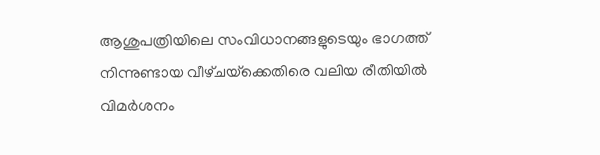ആശുപത്രിയിലെ സംവിധാനങ്ങളുടെയും ഭാഗത്ത് നിന്നുണ്ടായ വീഴ്‌ചയ്‌ക്കെതിരെ വലിയ രീതിയിൽ വിമർശനം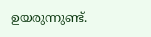ഉയരുന്നുണ്ട്.